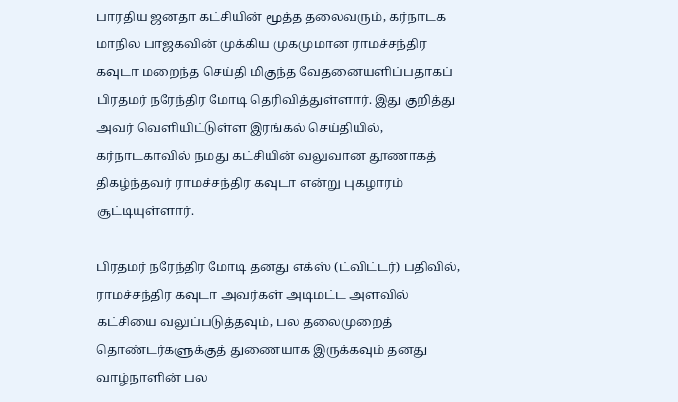பாரதிய ஜனதா கட்சியின் மூத்த தலைவரும், கர்நாடக மாநில பாஜகவின் முக்கிய முகமுமான ராமச்சந்திர கவுடா மறைந்த செய்தி மிகுந்த வேதனையளிப்பதாகப் பிரதமர் நரேந்திர மோடி தெரிவித்துள்ளார். இது குறித்து அவர் வெளியிட்டுள்ள இரங்கல் செய்தியில், கர்நாடகாவில் நமது கட்சியின் வலுவான தூணாகத் திகழ்ந்தவர் ராமச்சந்திர கவுடா என்று புகழாரம் சூட்டியுள்ளார்.

பிரதமர் நரேந்திர மோடி தனது எக்ஸ் (ட்விட்டர்) பதிவில், ராமச்சந்திர கவுடா அவர்கள் அடிமட்ட அளவில் கட்சியை வலுப்படுத்தவும், பல தலைமுறைத் தொண்டர்களுக்குத் துணையாக இருக்கவும் தனது வாழ்நாளின் பல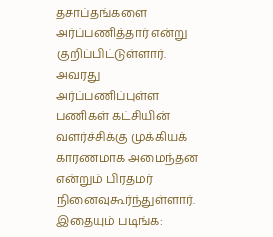தசாப்தங்களை அர்ப்பணித்தார் என்று குறிப்பிட்டுள்ளார். அவரது அர்ப்பணிப்புள்ள பணிகள் கட்சியின் வளர்ச்சிக்கு முக்கியக் காரணமாக அமைந்தன என்றும் பிரதமர் நினைவுகூர்ந்துள்ளார்.
இதையும் படிங்க: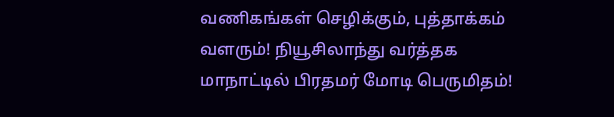வணிகங்கள் செழிக்கும், புத்தாக்கம் வளரும்! நியூசிலாந்து வர்த்தக மாநாட்டில் பிரதமர் மோடி பெருமிதம்!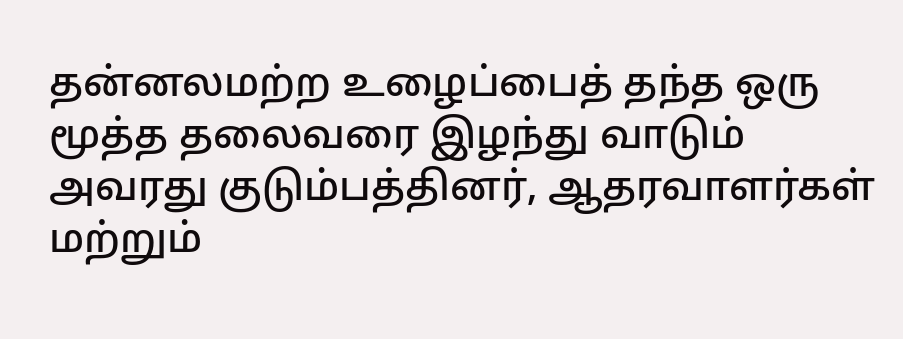தன்னலமற்ற உழைப்பைத் தந்த ஒரு மூத்த தலைவரை இழந்து வாடும் அவரது குடும்பத்தினர், ஆதரவாளர்கள் மற்றும்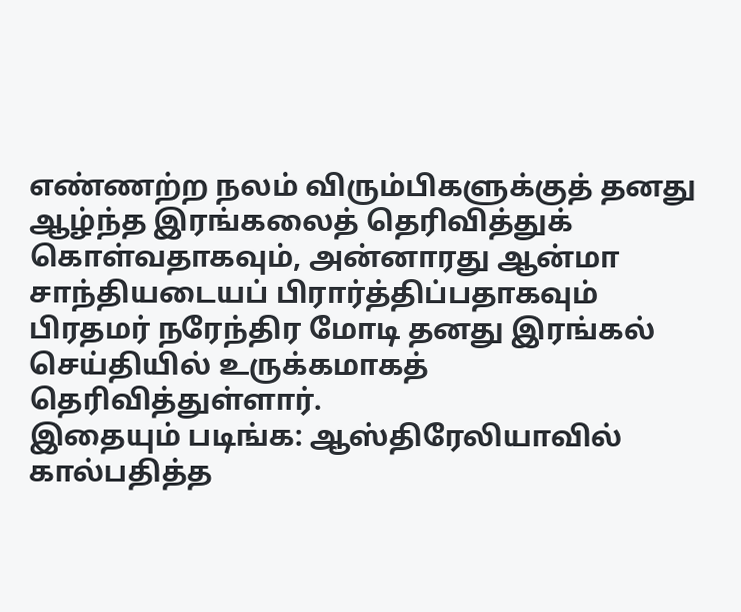எண்ணற்ற நலம் விரும்பிகளுக்குத் தனது ஆழ்ந்த இரங்கலைத் தெரிவித்துக் கொள்வதாகவும், அன்னாரது ஆன்மா சாந்தியடையப் பிரார்த்திப்பதாகவும் பிரதமர் நரேந்திர மோடி தனது இரங்கல் செய்தியில் உருக்கமாகத் தெரிவித்துள்ளார்.
இதையும் படிங்க: ஆஸ்திரேலியாவில் கால்பதித்த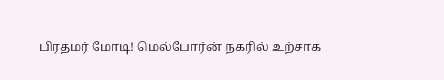பிரதமர் மோடி! மெல்போர்ன் நகரில் உற்சாக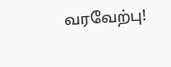வரவேற்பு!